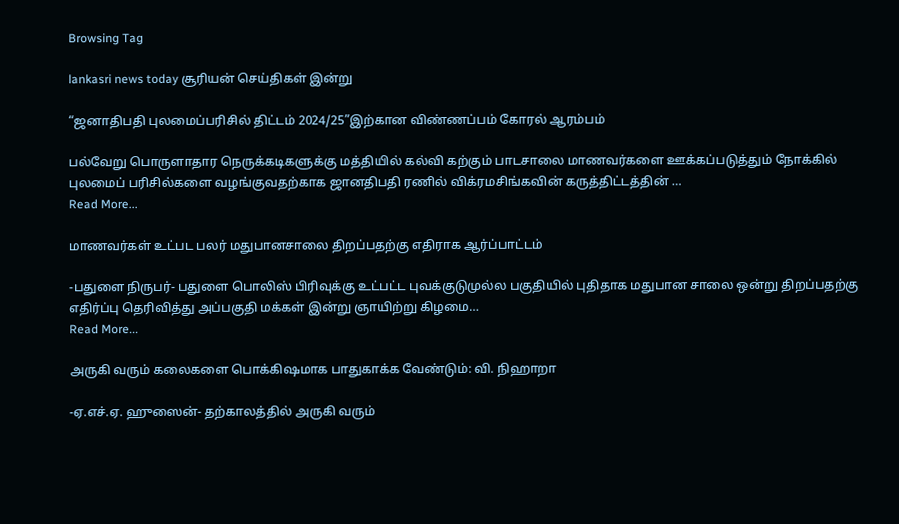Browsing Tag

lankasri news today சூரியன் செய்திகள் இன்று

“ஜனாதிபதி புலமைப்பரிசில் திட்டம் 2024/25”இற்கான விண்ணப்பம் கோரல் ஆரம்பம்

பல்வேறு பொருளாதார நெருக்கடிகளுக்கு மத்தியில் கல்வி கற்கும் பாடசாலை மாணவர்களை ஊக்கப்படுத்தும் நோக்கில் புலமைப் பரிசில்களை வழங்குவதற்காக ஜானதிபதி ரணில் விக்ரமசிங்கவின் கருத்திட்டத்தின் …
Read More...

மாணவர்கள் உட்பட பலர் மதுபானசாலை திறப்பதற்கு எதிராக ஆர்ப்பாட்டம்

-பதுளை நிருபர்- பதுளை பொலிஸ் பிரிவுக்கு உட்பட்ட புவக்குடுமுல்ல பகுதியில் புதிதாக மதுபான சாலை ஒன்று திறப்பதற்கு எதிர்ப்பு தெரிவித்து அப்பகுதி மக்கள் இன்று ஞாயிற்று கிழமை…
Read More...

அருகி வரும் கலைகளை பொக்கிஷமாக பாதுகாக்க வேண்டும்: வி. நிஹாறா

-ஏ.எச்.ஏ. ஹுஸைன்- தற்காலத்தில் அருகி வரும்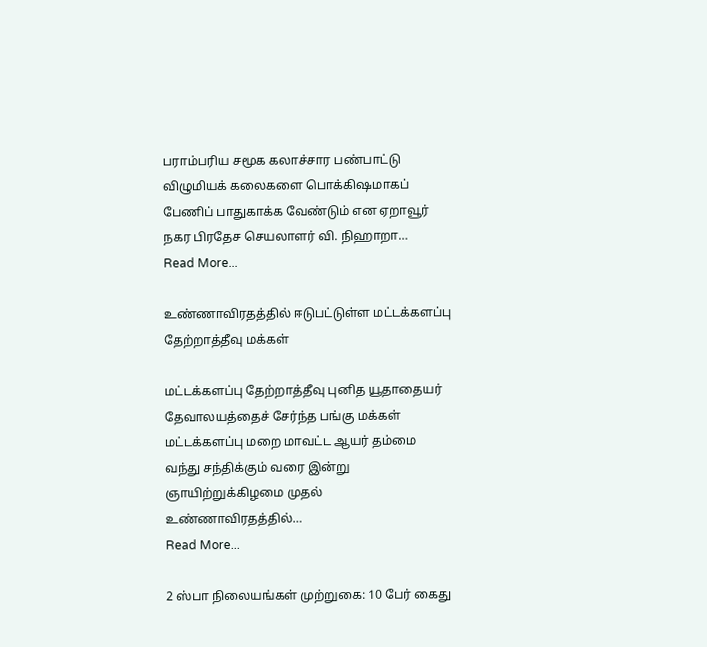பராம்பரிய சமூக கலாச்சார பண்பாட்டு விழுமியக் கலைகளை பொக்கிஷமாகப் பேணிப் பாதுகாக்க வேண்டும் என ஏறாவூர் நகர பிரதேச செயலாளர் வி. நிஹாறா…
Read More...

உண்ணாவிரதத்தில் ஈடுபட்டுள்ள மட்டக்களப்பு தேற்றாத்தீவு மக்கள்

மட்டக்களப்பு தேற்றாத்தீவு புனித யூதாதையர் தேவாலயத்தைச் சேர்ந்த பங்கு மக்கள் மட்டக்களப்பு மறை மாவட்ட ஆயர் தம்மை வந்து சந்திக்கும் வரை இன்று ஞாயிற்றுக்கிழமை முதல் உண்ணாவிரதத்தில்…
Read More...

2 ஸ்பா நிலையங்கள் முற்றுகை: 10 பேர் கைது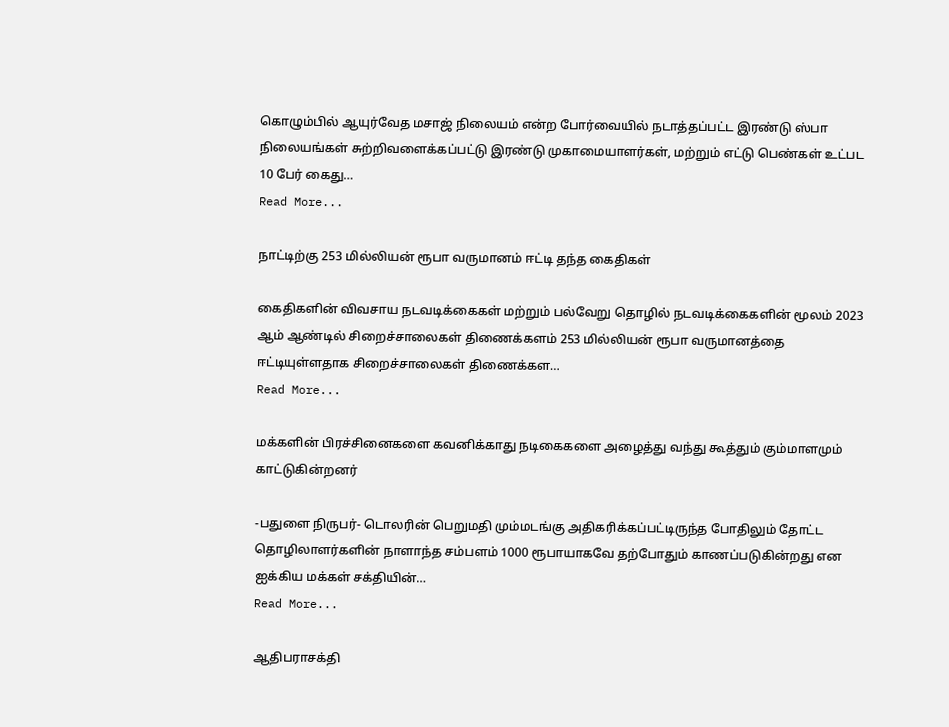கொழும்பில் ஆயுர்வேத மசாஜ் நிலையம் என்ற போர்வையில் நடாத்தப்பட்ட இரண்டு ஸ்பா நிலையங்கள் சுற்றிவளைக்கப்பட்டு இரண்டு முகாமையாளர்கள், மற்றும் எட்டு பெண்கள் உட்பட 10 பேர் கைது…
Read More...

நாட்டிற்கு 253 மில்லியன் ரூபா வருமானம் ஈட்டி தந்த கைதிகள்

கைதிகளின் விவசாய நடவடிக்கைகள் மற்றும் பல்வேறு தொழில் நடவடிக்கைகளின் மூலம் 2023 ஆம் ஆண்டில் சிறைச்சாலைகள் திணைக்களம் 253 மில்லியன் ரூபா வருமானத்தை ஈட்டியுள்ளதாக சிறைச்சாலைகள் திணைக்கள…
Read More...

மக்களின் பிரச்சினைகளை கவனிக்காது நடிகைகளை அழைத்து வந்து கூத்தும் கும்மாளமும் காட்டுகின்றனர்

-பதுளை நிருபர்- டொலரின் பெறுமதி மும்மடங்கு அதிகரிக்கப்பட்டிருந்த போதிலும் தோட்ட தொழிலாளர்களின் நாளாந்த சம்பளம் 1000 ரூபாயாகவே தற்போதும் காணப்படுகின்றது என ஐக்கிய மக்கள் சக்தியின்…
Read More...

ஆதிபராசக்தி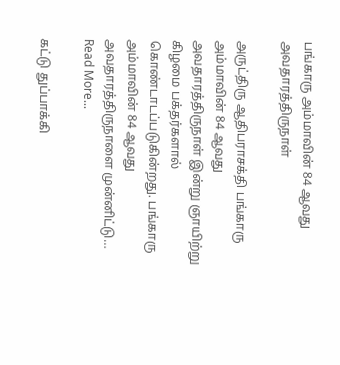பங்காரு அம்மாவின் 84 ஆவது அவதாரத்திருநாள்

அருட்திரு ஆதிபராசக்தி பங்காரு அம்மாவின் 84 ஆவது அவதாரத்திருநாள் இன்று ஞாயிற்று கிழமை பக்தர்களால் கொண்டாடப்படுகின்றது. பங்காரு அம்மாவின் 84 ஆவது அவதாரத்திருநாளை முன்னிட்டு…
Read More...

கட்டு துப்பாக்கி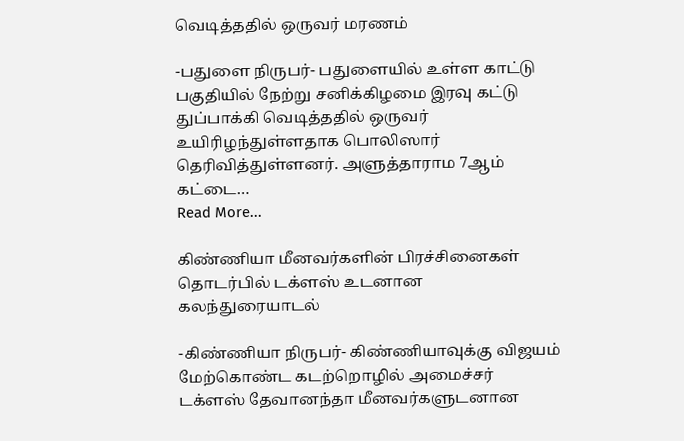வெடித்ததில் ஒருவர் மரணம்

-பதுளை நிருபர்- பதுளையில் உள்ள காட்டு பகுதியில் நேற்று சனிக்கிழமை இரவு கட்டு துப்பாக்கி வெடித்ததில் ஒருவர் உயிரிழந்துள்ளதாக பொலிஸார் தெரிவித்துள்ளனர். அளுத்தாராம 7ஆம் கட்டை…
Read More...

கிண்ணியா மீனவர்களின் பிரச்சினைகள் தொடர்பில் டக்ளஸ் உடனான கலந்துரையாடல்

-கிண்ணியா நிருபர்- கிண்ணியாவுக்கு விஜயம் மேற்கொண்ட கடற்றொழில் அமைச்சர் டக்ளஸ் தேவானந்தா மீனவர்களுடனான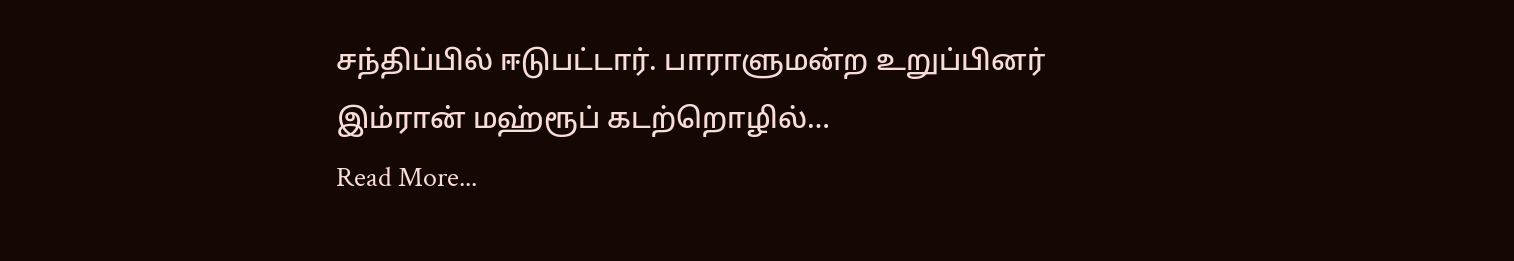சந்திப்பில் ஈடுபட்டார். பாராளுமன்ற உறுப்பினர் இம்ரான் மஹ்ரூப் கடற்றொழில்…
Read More...